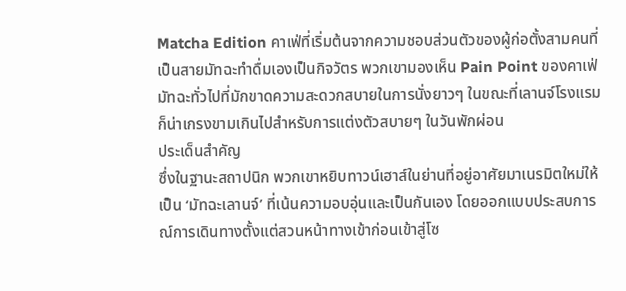Matcha Edition คาเฟ่ที่เริ่มต้นจากความชอบส่วนตัวของผู้ก่อตั้งสามคนที่เป็นสายมัทฉะทำดื่มเองเป็นกิจวัตร พวกเขามองเห็น Pain Point ของคาเฟ่มัทฉะทั่วไปที่มักขาดความสะดวกสบายในการนั่งยาวๆ ในขณะที่เลานจ์โรงแรมก็น่าเกรงขามเกินไปสำหรับการแต่งตัวสบายๆ ในวันพักผ่อน
ประเด็นสำคัญ
ซึ่งในฐานะสถาปนิก พวกเขาหยิบทาวน์เฮาส์ในย่านที่อยู่อาศัยมาเนรมิตใหม่ให้เป็น ‘มัทฉะเลานจ์’ ที่เน้นความอบอุ่นและเป็นกันเอง โดยออกแบบประสบการณ์การเดินทางตั้งแต่สวนหน้าทางเข้าก่อนเข้าสู่โซ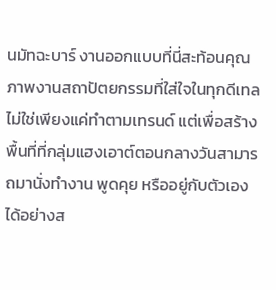นมัทฉะบาร์ งานออกแบบที่นี่สะท้อนคุณภาพงานสถาปัตยกรรมที่ใส่ใจในทุกดีเทล ไม่ใช่เพียงแค่ทำตามเทรนด์ แต่เพื่อสร้างพื้นที่ที่กลุ่มแฮงเอาต์ตอนกลางวันสามารถมานั่งทำงาน พูดคุย หรืออยู่กับตัวเองได้อย่างส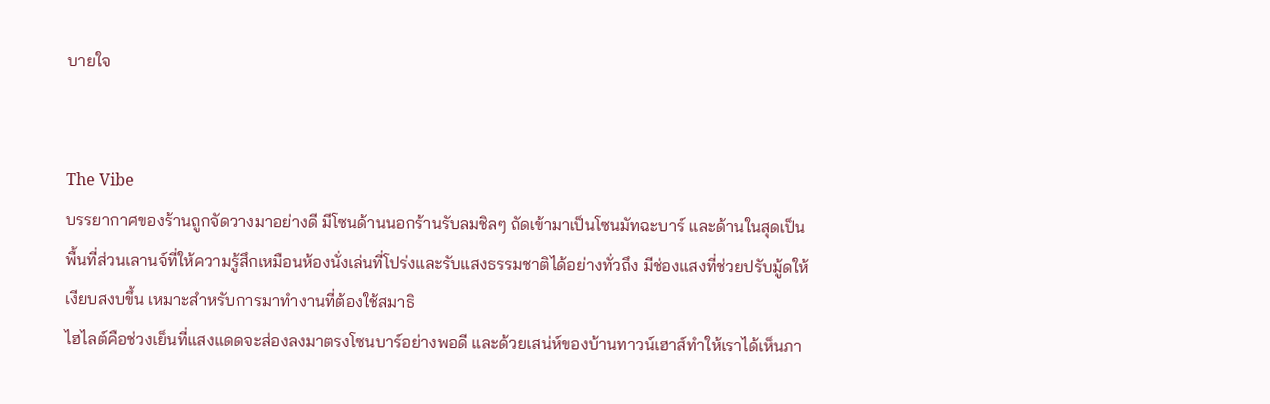บายใจ


The Vibe
บรรยากาศของร้านถูกจัดวางมาอย่างดี มีโซนด้านนอกร้านรับลมชิลๆ ถัดเข้ามาเป็นโซนมัทฉะบาร์ และด้านในสุดเป็นพื้นที่ส่วนเลานจ์ที่ให้ความรู้สึกเหมือนห้องนั่งเล่นที่โปร่งและรับแสงธรรมชาติได้อย่างทั่วถึง มีช่องแสงที่ช่วยปรับมู้ดให้เงียบสงบขึ้น เหมาะสำหรับการมาทำงานที่ต้องใช้สมาธิ
ไฮไลต์คือช่วงเย็นที่แสงแดดจะส่องลงมาตรงโซนบาร์อย่างพอดี และด้วยเสน่ห์ของบ้านทาวน์เฮาส์ทำให้เราได้เห็นภา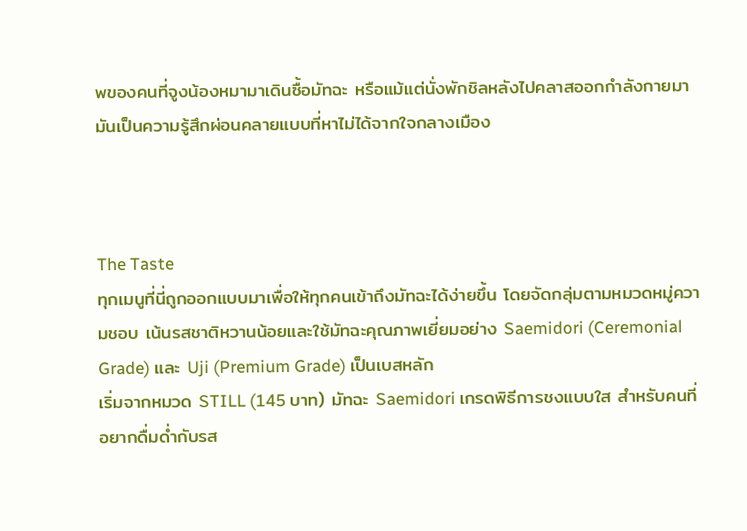พของคนที่จูงน้องหมามาเดินซื้อมัทฉะ หรือแม้แต่นั่งพักชิลหลังไปคลาสออกกำลังกายมา มันเป็นความรู้สึกผ่อนคลายแบบที่หาไม่ได้จากใจกลางเมือง



The Taste
ทุกเมนูที่นี่ถูกออกแบบมาเพื่อให้ทุกคนเข้าถึงมัทฉะได้ง่ายขึ้น โดยจัดกลุ่มตามหมวดหมู่ความชอบ เน้นรสชาติหวานน้อยและใช้มัทฉะคุณภาพเยี่ยมอย่าง Saemidori (Ceremonial Grade) และ Uji (Premium Grade) เป็นเบสหลัก
เริ่มจากหมวด STILL (145 บาท) มัทฉะ Saemidori เกรดพิธีการชงแบบใส สำหรับคนที่อยากดื่มด่ำกับรส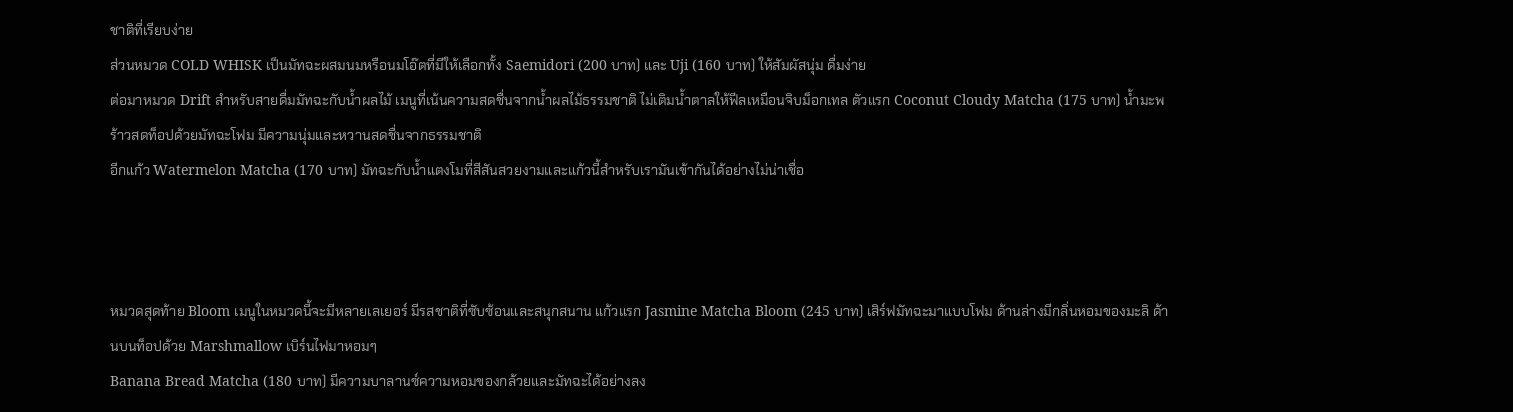ชาติที่เรียบง่าย
ส่วนหมวด COLD WHISK เป็นมัทฉะผสมนมหรือนมโอ๊ตที่มีให้เลือกทั้ง Saemidori (200 บาท) และ Uji (160 บาท) ให้สัมผัสนุ่ม ดื่มง่าย
ต่อมาหมวด Drift สำหรับสายดื่มมัทฉะกับน้ำผลไม้ เมนูที่เน้นความสดชื่นจากน้ำผลไม้ธรรมชาติ ไม่เติมน้ำตาลให้ฟีลเหมือนจิบม็อกเทล ตัวแรก Coconut Cloudy Matcha (175 บาท) น้ำมะพร้าวสดท็อปด้วยมัทฉะโฟม มีความนุ่มและหวานสดชื่นจากธรรมชาติ
อีกแก้ว Watermelon Matcha (170 บาท) มัทฉะกับน้ำแตงโมที่สีสันสวยงามและแก้วนี้สำหรับเรามันเข้ากันได้อย่างไม่น่าเชื่อ



หมวดสุดท้าย Bloom เมนูในหมวดนี้จะมีหลายเลเยอร์ มีรสชาติที่ซับซ้อนและสนุกสนาน แก้วแรก Jasmine Matcha Bloom (245 บาท) เสิร์ฟมัทฉะมาแบบโฟม ด้านล่างมีกลิ่นหอมของมะลิ ด้านบนท็อปด้วย Marshmallow เบิร์นไฟมาหอมๆ
Banana Bread Matcha (180 บาท) มีความบาลานซ์ความหอมของกล้วยและมัทฉะได้อย่างลง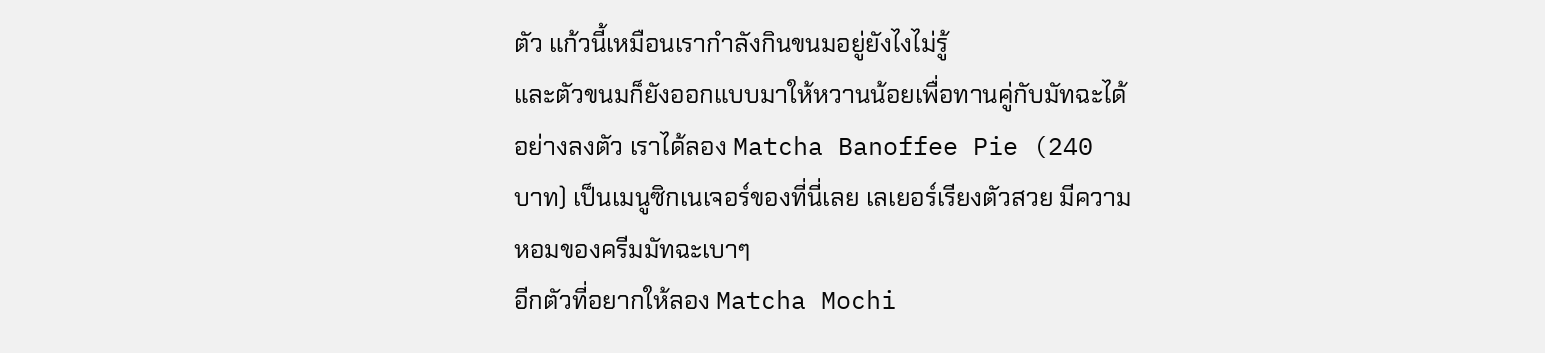ตัว แก้วนี้เหมือนเรากำลังกินขนมอยู่ยังไงไม่รู้
และตัวขนมก็ยังออกแบบมาให้หวานน้อยเพื่อทานคู่กับมัทฉะได้อย่างลงตัว เราได้ลอง Matcha Banoffee Pie (240 บาท) เป็นเมนูซิกเนเจอร์ของที่นี่เลย เลเยอร์เรียงตัวสวย มีความหอมของครีมมัทฉะเบาๆ
อีกตัวที่อยากให้ลอง Matcha Mochi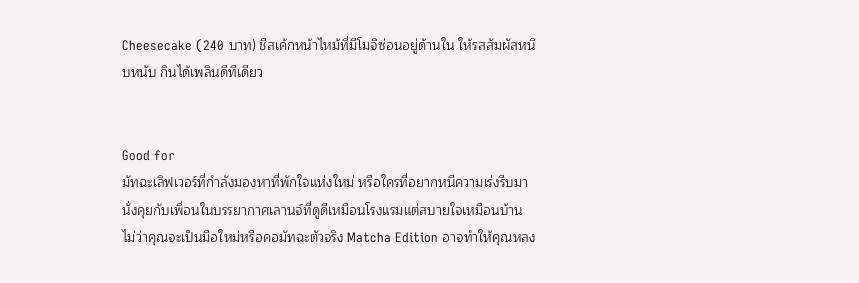Cheesecake (240 บาท) ชีสเค้กหน้าไหม้ที่มีโมจิซ่อนอยู่ด้านใน ให้รสสัมผัสหนึบหนับ กินได้เพลินดีทีเดียว


Good for
มัทฉะเลิฟเวอร์ที่กำลังมองหาที่พักใจแห่งใหม่ หรือใครที่อยากหนีความเร่งรีบมานั่งคุยกับเพื่อนในบรรยากาศเลานจ์ที่ดูดีเหมือนโรงแรมแต่สบายใจเหมือนบ้าน ไม่ว่าคุณจะเป็นมือใหม่หรือคอมัทฉะตัวจริง Matcha Edition อาจทำให้คุณหลง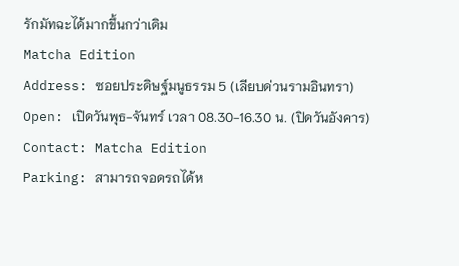รักมัทฉะได้มากขึ้นกว่าเดิม
Matcha Edition
Address: ซอยประดิษฐ์มนูธรรม 5 (เลียบด่วนรามอินทรา)
Open: เปิดวันพุธ-จันทร์ เวลา 08.30-16.30 น. (ปิดวันอังคาร)
Contact: Matcha Edition
Parking: สามารถจอดรถได้ห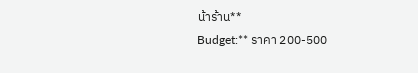น้าร้าน**
Budget:** ราคา 200-500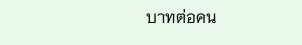บาทต่อคน